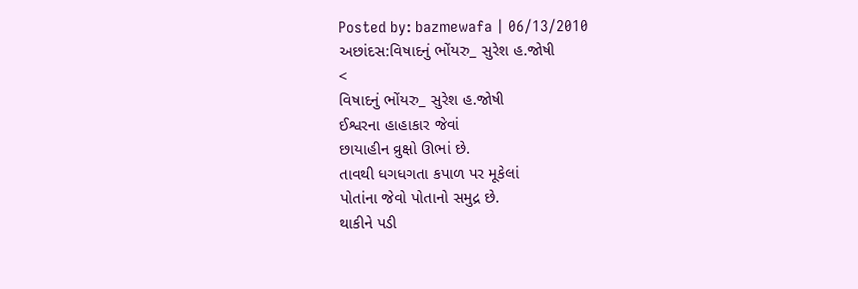Posted by: bazmewafa | 06/13/2010
અછાંદસ:વિષાદનું ભોંયરુ_ સુરેશ હ.જોષી
<
વિષાદનું ભોંયરુ_ સુરેશ હ.જોષી
ઈશ્વરના હાહાકાર જેવાં
છાયાહીન વ્રુક્ષો ઊભાં છે.
તાવથી ધગધગતા કપાળ પર મૂકેલાં
પોતાંના જેવો પોતાનો સમુદ્ર છે.
થાકીને પડી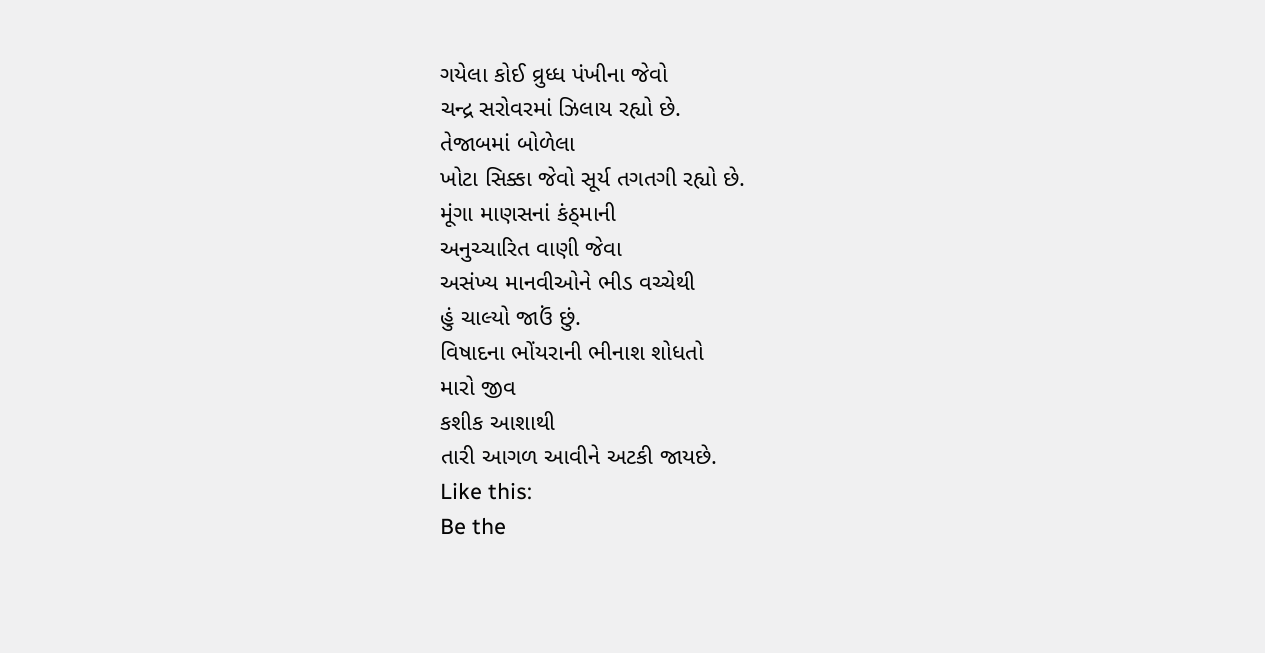ગયેલા કોઈ વ્રુધ્ધ પંખીના જેવો
ચન્દ્ર સરોવરમાં ઝિલાય રહ્યો છે.
તેજાબમાં બોળેલા
ખોટા સિક્કા જેવો સૂર્ય તગતગી રહ્યો છે.
મૂંગા માણસનાં કંઠ્માની
અનુચ્ચારિત વાણી જેવા
અસંખ્ય માનવીઓને ભીડ વચ્ચેથી
હું ચાલ્યો જાઉં છું.
વિષાદના ભોંયરાની ભીનાશ શોધતો
મારો જીવ
કશીક આશાથી
તારી આગળ આવીને અટકી જાયછે.
Like this:
Be the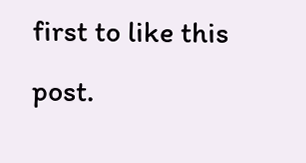first to like this post.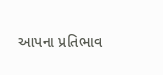આપના પ્રતિભાવ